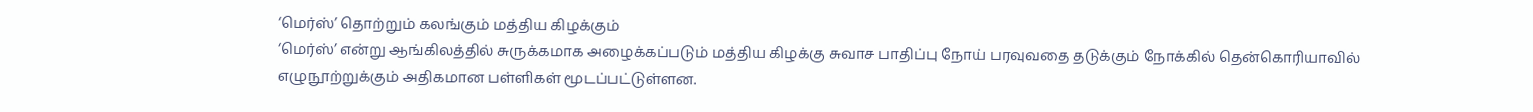‘மெர்ஸ்’ தொற்றும் கலங்கும் மத்திய கிழக்கும்
‘மெர்ஸ்’ என்று ஆங்கிலத்தில் சுருக்கமாக அழைக்கப்படும் மத்திய கிழக்கு சுவாச பாதிப்பு நோய் பரவுவதை தடுக்கும் நோக்கில் தென்கொரியாவில் எழுநூற்றுக்கும் அதிகமான பள்ளிகள் மூடப்பட்டுள்ளன.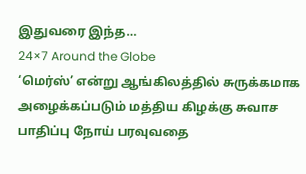இதுவரை இந்த…
24×7 Around the Globe
‘மெர்ஸ்’ என்று ஆங்கிலத்தில் சுருக்கமாக அழைக்கப்படும் மத்திய கிழக்கு சுவாச பாதிப்பு நோய் பரவுவதை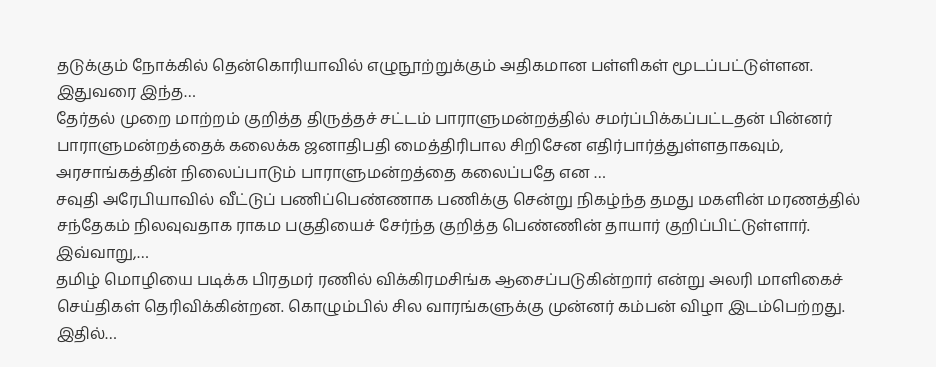தடுக்கும் நோக்கில் தென்கொரியாவில் எழுநூற்றுக்கும் அதிகமான பள்ளிகள் மூடப்பட்டுள்ளன. இதுவரை இந்த…
தேர்தல் முறை மாற்றம் குறித்த திருத்தச் சட்டம் பாராளுமன்றத்தில் சமர்ப்பிக்கப்பட்டதன் பின்னர் பாராளுமன்றத்தைக் கலைக்க ஜனாதிபதி மைத்திரிபால சிறிசேன எதிர்பார்த்துள்ளதாகவும், அரசாங்கத்தின் நிலைப்பாடும் பாராளுமன்றத்தை கலைப்பதே என …
சவுதி அரேபியாவில் வீட்டுப் பணிப்பெண்ணாக பணிக்கு சென்று நிகழ்ந்த தமது மகளின் மரணத்தில் சந்தேகம் நிலவுவதாக ராகம பகுதியைச் சேர்ந்த குறித்த பெண்ணின் தாயார் குறிப்பிட்டுள்ளார். இவ்வாறு,…
தமிழ் மொழியை படிக்க பிரதமர் ரணில் விக்கிரமசிங்க ஆசைப்படுகின்றார் என்று அலரி மாளிகைச் செய்திகள் தெரிவிக்கின்றன. கொழும்பில் சில வாரங்களுக்கு முன்னர் கம்பன் விழா இடம்பெற்றது. இதில்…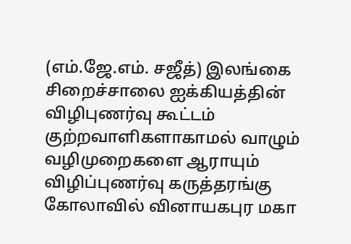(எம்.ஜே.எம். சஜீத்) இலங்கை சிறைச்சாலை ஐக்கியத்தின் விழிபுணர்வு கூட்டம் குற்றவாளிகளாகாமல் வாழும் வழிமுறைகளை ஆராயும் விழிப்புணர்வு கருத்தரங்கு கோலாவில் வினாயகபுர மகா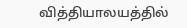வித்தியாலயத்தில்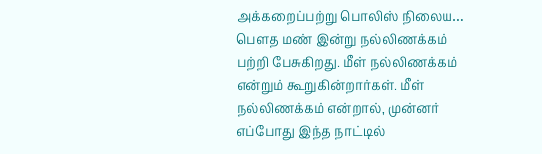அக்கறைப்பற்று பொலிஸ் நிலைய…
பெளத மண் இன்று நல்லிணக்கம் பற்றி பேசுகிறது. மீள் நல்லிணக்கம் என்றும் கூறுகின்றார்கள். மீள் நல்லிணக்கம் என்றால், முன்னர் எப்போது இந்த நாட்டில்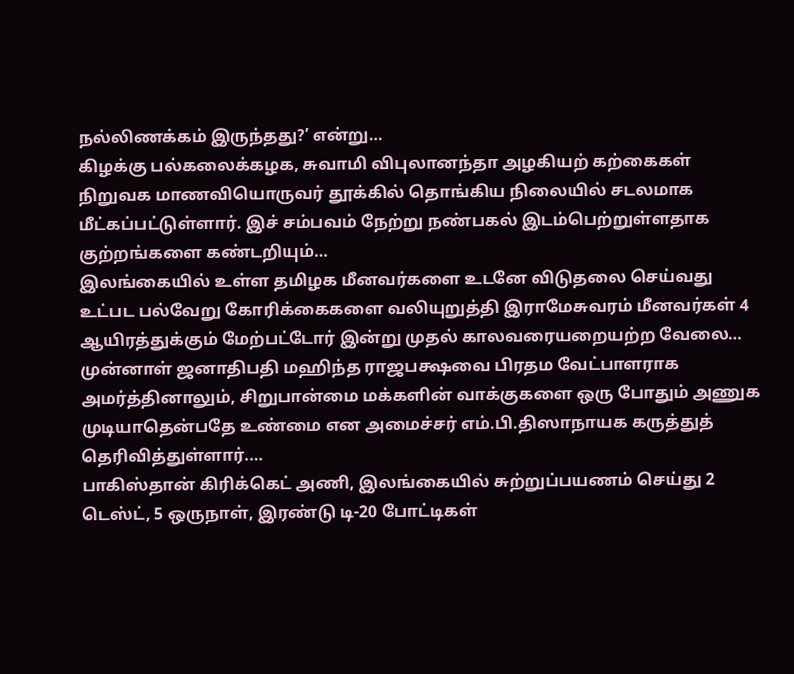நல்லிணக்கம் இருந்தது?’ என்று…
கிழக்கு பல்கலைக்கழக, சுவாமி விபுலானந்தா அழகியற் கற்கைகள் நிறுவக மாணவியொருவர் தூக்கில் தொங்கிய நிலையில் சடலமாக மீட்கப்பட்டுள்ளார். இச் சம்பவம் நேற்று நண்பகல் இடம்பெற்றுள்ளதாக குற்றங்களை கண்டறியும்…
இலங்கையில் உள்ள தமிழக மீனவர்களை உடனே விடுதலை செய்வது உட்பட பல்வேறு கோரிக்கைகளை வலியுறுத்தி இராமேசுவரம் மீனவர்கள் 4 ஆயிரத்துக்கும் மேற்பட்டோர் இன்று முதல் காலவரையறையற்ற வேலை…
முன்னாள் ஜனாதிபதி மஹிந்த ராஜபக்ஷவை பிரதம வேட்பாளராக அமர்த்தினாலும், சிறுபான்மை மக்களின் வாக்குகளை ஒரு போதும் அணுக முடியாதென்பதே உண்மை என அமைச்சர் எம்.பி.திஸாநாயக கருத்துத் தெரிவித்துள்ளார்.…
பாகிஸ்தான் கிரிக்கெட் அணி, இலங்கையில் சுற்றுப்பயணம் செய்து 2 டெஸ்ட், 5 ஒருநாள், இரண்டு டி-20 போட்டிகள்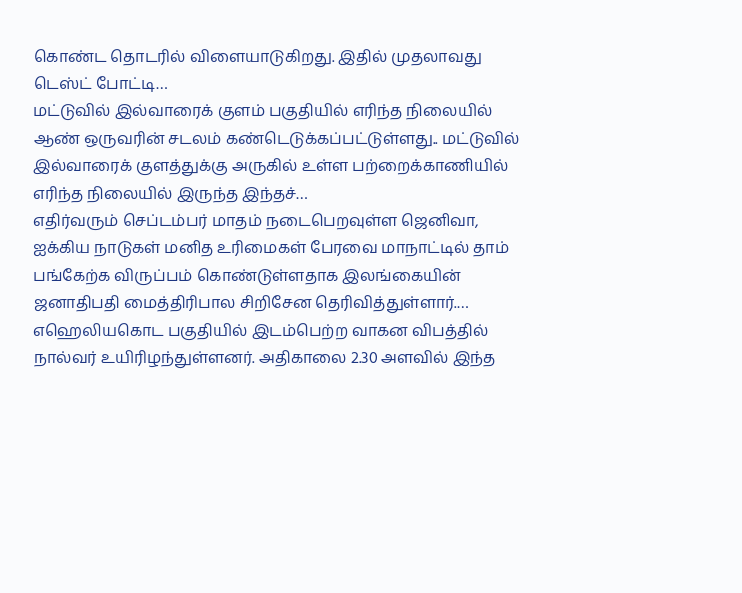கொண்ட தொடரில் விளையாடுகிறது. இதில் முதலாவது டெஸ்ட் போட்டி…
மட்டுவில் இல்வாரைக் குளம் பகுதியில் எரிந்த நிலையில் ஆண் ஒருவரின் சடலம் கண்டெடுக்கப்பட்டுள்ளது.. மட்டுவில் இல்வாரைக் குளத்துக்கு அருகில் உள்ள பற்றைக்காணியில் எரிந்த நிலையில் இருந்த இந்தச்…
எதிர்வரும் செப்டம்பர் மாதம் நடைபெறவுள்ள ஜெனிவா, ஐக்கிய நாடுகள் மனித உரிமைகள் பேரவை மாநாட்டில் தாம் பங்கேற்க விருப்பம் கொண்டுள்ளதாக இலங்கையின் ஜனாதிபதி மைத்திரிபால சிறிசேன தெரிவித்துள்ளார்.…
எஹெலியகொட பகுதியில் இடம்பெற்ற வாகன விபத்தில் நால்வர் உயிரிழந்துள்ளனர். அதிகாலை 2.30 அளவில் இந்த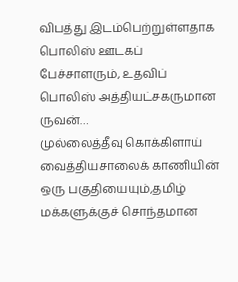விபத்து இடம்பெற்றுள்ளதாக பொலிஸ் ஊடகப் பேச்சாளரும், உதவிப் பொலிஸ் அத்தியட்சகருமான ருவன்…
முல்லைத்தீவு கொக்கிளாய் வைத்தியசாலைக் காணியின் ஒரு பகுதியையும்,தமிழ் மக்களுக்குச் சொந்தமான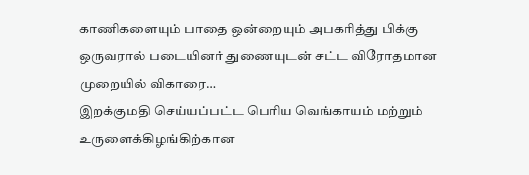காணிகளையும் பாதை ஒன்றையும் அபகரித்து பிக்கு ஒருவரால் படையினர் துணையுடன் சட்ட விரோதமான முறையில் விகாரை…
இறக்குமதி செய்யப்பட்ட பெரிய வெங்காயம் மற்றும் உருளைக்கிழங்கிற்கான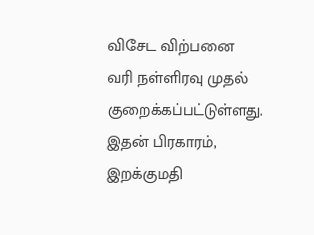விசேட விற்பனை வரி நள்ளிரவு முதல் குறைக்கப்பட்டுள்ளது. இதன் பிரகாரம், இறக்குமதி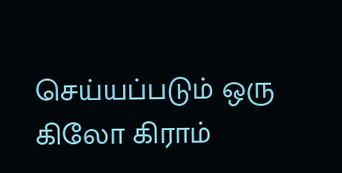செய்யப்படும் ஒரு கிலோ கிராம்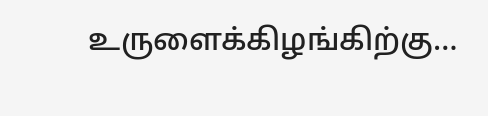உருளைக்கிழங்கிற்கு…